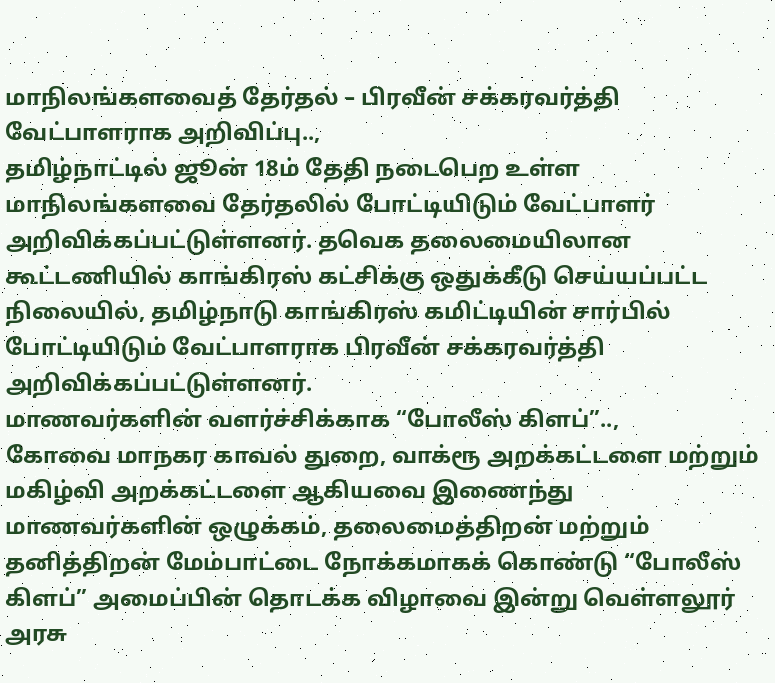மாநிலங்களவைத் தேர்தல் – பிரவீன் சக்கரவர்த்தி வேட்பாளராக அறிவிப்பு..,
தமிழ்நாட்டில் ஜூன் 18ம் தேதி நடைபெற உள்ள மாநிலங்களவை தேர்தலில் போட்டியிடும் வேட்பாளர் அறிவிக்கப்பட்டுள்ளனர். தவெக தலைமையிலான கூட்டணியில் காங்கிரஸ் கட்சிக்கு ஒதுக்கீடு செய்யப்பட்ட நிலையில், தமிழ்நாடு காங்கிரஸ் கமிட்டியின் சார்பில் போட்டியிடும் வேட்பாளராக பிரவீன் சக்கரவர்த்தி அறிவிக்கப்பட்டுள்ளனர்.
மாணவர்களின் வளர்ச்சிக்காக “போலீஸ் கிளப்”..,
கோவை மாநகர காவல் துறை, வாக்ரூ அறக்கட்டளை மற்றும் மகிழ்வி அறக்கட்டளை ஆகியவை இணைந்து மாணவர்களின் ஒழுக்கம், தலைமைத்திறன் மற்றும் தனித்திறன் மேம்பாட்டை நோக்கமாகக் கொண்டு “போலீஸ் கிளப்” அமைப்பின் தொடக்க விழாவை இன்று வெள்ளலூர் அரசு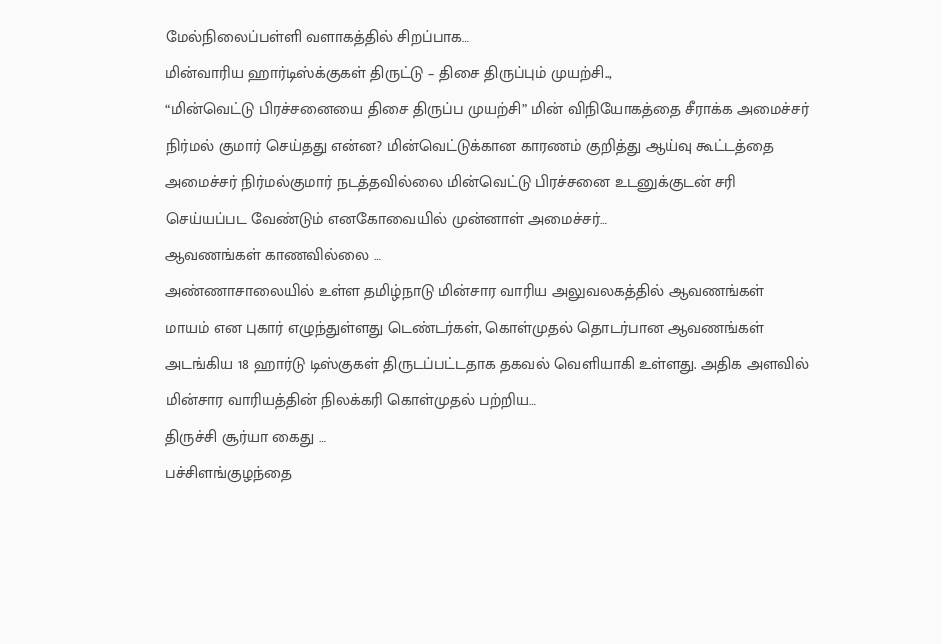மேல்நிலைப்பள்ளி வளாகத்தில் சிறப்பாக…
மின்வாரிய ஹார்டிஸ்க்குகள் திருட்டு – திசை திருப்பும் முயற்சி..,
“மின்வெட்டு பிரச்சனையை திசை திருப்ப முயற்சி” மின் விநியோகத்தை சீராக்க அமைச்சர் நிர்மல் குமார் செய்தது என்ன? மின்வெட்டுக்கான காரணம் குறித்து ஆய்வு கூட்டத்தை அமைச்சர் நிர்மல்குமார் நடத்தவில்லை மின்வெட்டு பிரச்சனை உடனுக்குடன் சரி செய்யப்பட வேண்டும் எனகோவையில் முன்னாள் அமைச்சர்…
ஆவணங்கள் காணவில்லை …
அண்ணாசாலையில் உள்ள தமிழ்நாடு மின்சார வாரிய அலுவலகத்தில் ஆவணங்கள் மாயம் என புகார் எழுந்துள்ளது டெண்டர்கள், கொள்முதல் தொடர்பான ஆவணங்கள் அடங்கிய 18 ஹார்டு டிஸ்குகள் திருடப்பட்டதாக தகவல் வெளியாகி உள்ளது. அதிக அளவில் மின்சார வாரியத்தின் நிலக்கரி கொள்முதல் பற்றிய…
திருச்சி சூர்யா கைது …
பச்சிளங்குழந்தை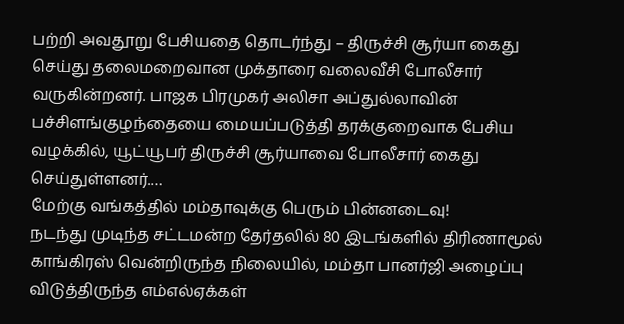பற்றி அவதூறு பேசியதை தொடர்ந்து – திருச்சி சூர்யா கைது செய்து தலைமறைவான முக்தாரை வலைவீசி போலீசார் வருகின்றனர். பாஜக பிரமுகர் அலிசா அப்துல்லாவின் பச்சிளங்குழந்தையை மையப்படுத்தி தரக்குறைவாக பேசிய வழக்கில், யூட்யூபர் திருச்சி சூர்யாவை போலீசார் கைது செய்துள்ளனர்.…
மேற்கு வங்கத்தில் மம்தாவுக்கு பெரும் பின்னடைவு!
நடந்து முடிந்த சட்டமன்ற தேர்தலில் 80 இடங்களில் திரிணாமூல் காங்கிரஸ் வென்றிருந்த நிலையில், மம்தா பானர்ஜி அழைப்பு விடுத்திருந்த எம்எல்ஏக்கள்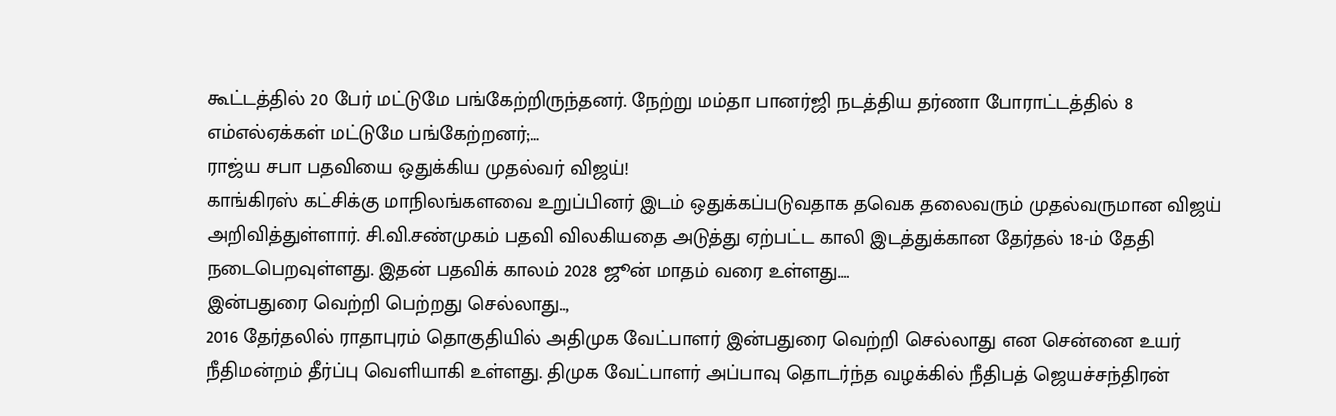கூட்டத்தில் 20 பேர் மட்டுமே பங்கேற்றிருந்தனர். நேற்று மம்தா பானர்ஜி நடத்திய தர்ணா போராட்டத்தில் 8 எம்எல்ஏக்கள் மட்டுமே பங்கேற்றனர்;…
ராஜ்ய சபா பதவியை ஒதுக்கிய முதல்வர் விஜய்!
காங்கிரஸ் கட்சிக்கு மாநிலங்களவை உறுப்பினர் இடம் ஒதுக்கப்படுவதாக தவெக தலைவரும் முதல்வருமான விஜய் அறிவித்துள்ளார். சி.வி.சண்முகம் பதவி விலகியதை அடுத்து ஏற்பட்ட காலி இடத்துக்கான தேர்தல் 18-ம் தேதி நடைபெறவுள்ளது. இதன் பதவிக் காலம் 2028 ஜூன் மாதம் வரை உள்ளது.…
இன்பதுரை வெற்றி பெற்றது செல்லாது..,
2016 தேர்தலில் ராதாபுரம் தொகுதியில் அதிமுக வேட்பாளர் இன்பதுரை வெற்றி செல்லாது என சென்னை உயர் நீதிமன்றம் தீர்ப்பு வெளியாகி உள்ளது. திமுக வேட்பாளர் அப்பாவு தொடர்ந்த வழக்கில் நீதிபத் ஜெயச்சந்திரன்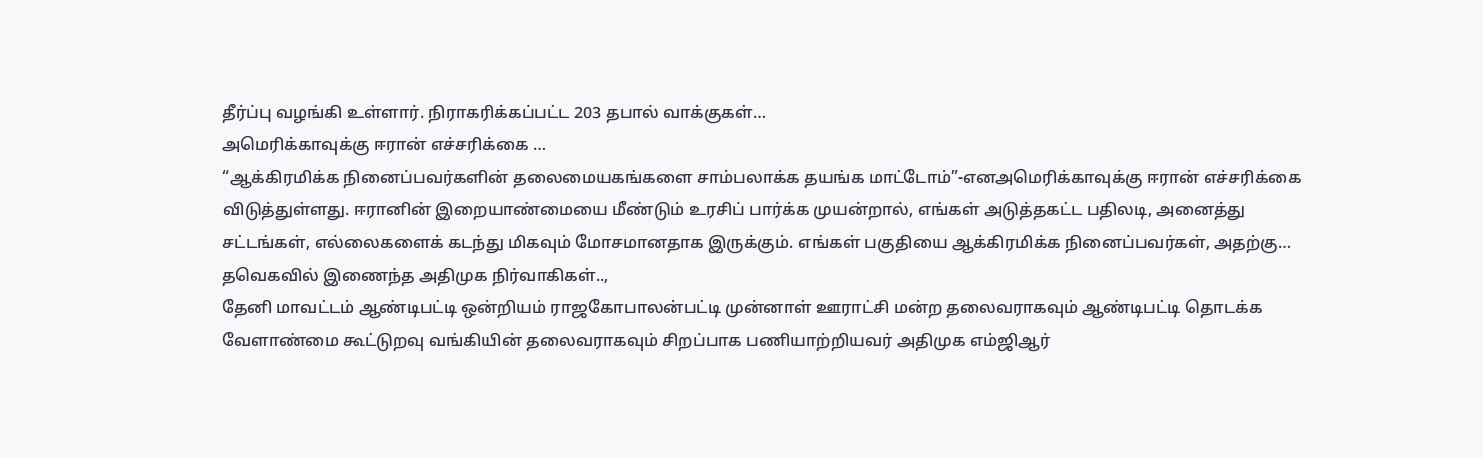தீர்ப்பு வழங்கி உள்ளார். நிராகரிக்கப்பட்ட 203 தபால் வாக்குகள்…
அமெரிக்காவுக்கு ஈரான் எச்சரிக்கை …
“ஆக்கிரமிக்க நினைப்பவர்களின் தலைமையகங்களை சாம்பலாக்க தயங்க மாட்டோம்”-எனஅமெரிக்காவுக்கு ஈரான் எச்சரிக்கை விடுத்துள்ளது. ஈரானின் இறையாண்மையை மீண்டும் உரசிப் பார்க்க முயன்றால், எங்கள் அடுத்தகட்ட பதிலடி, அனைத்து சட்டங்கள், எல்லைகளைக் கடந்து மிகவும் மோசமானதாக இருக்கும். எங்கள் பகுதியை ஆக்கிரமிக்க நினைப்பவர்கள், அதற்கு…
தவெகவில் இணைந்த அதிமுக நிர்வாகிகள்..,
தேனி மாவட்டம் ஆண்டிபட்டி ஒன்றியம் ராஜகோபாலன்பட்டி முன்னாள் ஊராட்சி மன்ற தலைவராகவும் ஆண்டிபட்டி தொடக்க வேளாண்மை கூட்டுறவு வங்கியின் தலைவராகவும் சிறப்பாக பணியாற்றியவர் அதிமுக எம்ஜிஆர்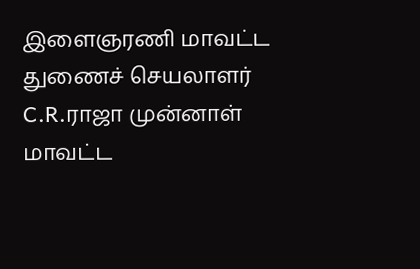இளைஞரணி மாவட்ட துணைச் செயலாளர் C.R.ராஜா முன்னாள் மாவட்ட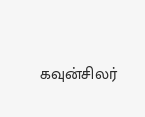கவுன்சிலர்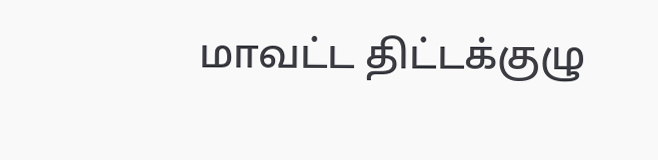மாவட்ட திட்டக்குழு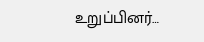உறுப்பினர்…